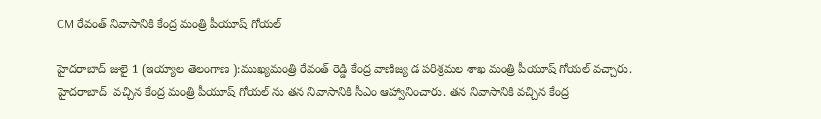CM రేవంత్‌ నివాసానికి కేంద్ర మంత్రి పీయూష్‌ గోయల్‌

హైదరాబాద్‌ జులై 1 (ఇయ్యాల తెలంగాణ ):ముఖ్యమంత్రి రేవంత్‌ రెడ్డి కేంద్ర వాణిజ్య డ పరిశ్రమల శాఖ మంత్రి పీయూష్‌ గోయల్‌ వచ్చారు. హైదరాబాద్‌  వచ్చిన కేంద్ర మంత్రి పీయూష్‌ గోయల్‌ ను తన నివాసానికి సీఎం ఆహ్వానించారు. తన నివాసానికి వచ్చిన కేంద్ర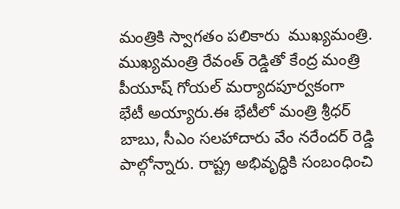మంత్రికి స్వాగతం పలికారు  ముఖ్యమంత్రి. ముఖ్యమంత్రి రేవంత్‌ రెడ్డితో కేంద్ర మంత్రి పీయూష్‌ గోయల్‌ మర్యాదపూర్వకంగా భేటీ అయ్యారు.ఈ భేటీలో మంత్రి శ్రీధర్‌ బాబు, సీఎం సలహాదారు వేం నరేందర్‌ రెడ్డి పాల్గోన్నారు. రాష్ట్ర అభివృద్ధికి సంబంధించి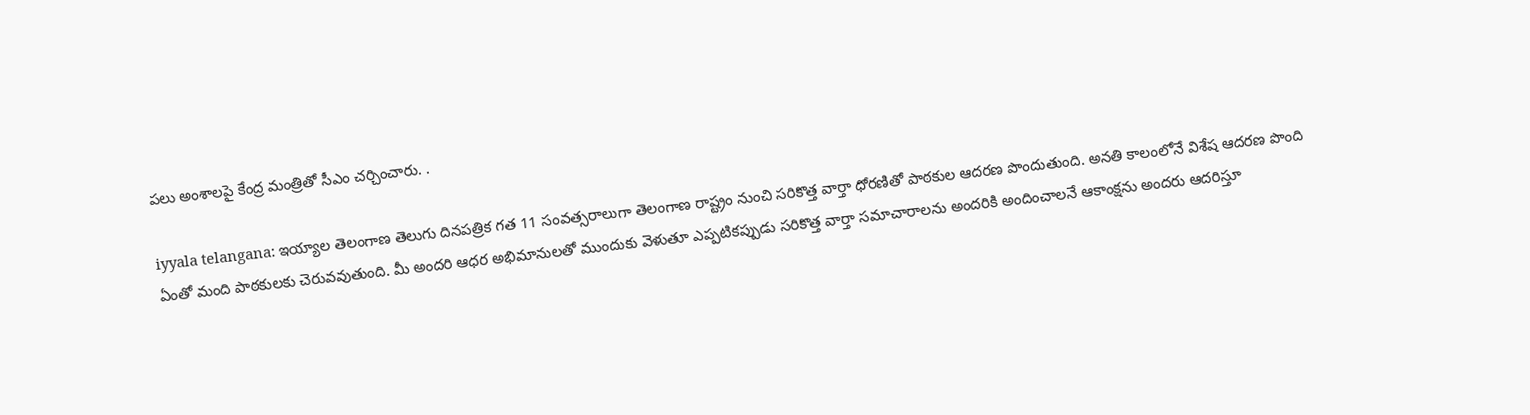పలు అంశాలపై కేంద్ర మంత్రితో సీఎం చర్చించారు. .

iyyala telangana: ఇయ్యాల తెలంగాణ తెలుగు దినపత్రిక గత 11 సంవత్సరాలుగా తెలంగాణ రాష్ట్రం నుంచి సరికొత్త వార్తా ధోరణితో పాఠకుల ఆదరణ పొందుతుంది. అనతి కాలంలోనే విశేష ఆదరణ పొంది ఏంతో మంది పాఠకులకు చెరువవుతుంది. మీ అందరి ఆధర అభిమానులతో ముందుకు వెళుతూ ఎప్పటికప్పుడు సరికొత్త వార్తా సమాచారాలను అందరికి అందించాలనే ఆకాంక్షను అందరు ఆదరిస్తూ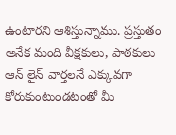ఉంటారని ఆశిస్తున్నాము. ప్రస్తుతం అనేక మంది వీక్షకులు, పాఠకులు ఆన్ లైన్ వార్తలనే ఎక్కువగా కోరుకుంటుండటంతో మీ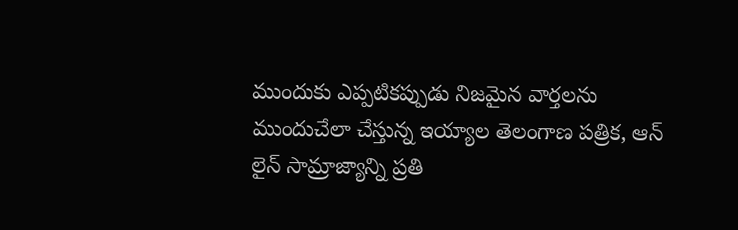ముందుకు ఎప్పటికప్పుడు నిజమైన వార్తలను ముందుచేలా చేస్తున్న ఇయ్యాల తెలంగాణ పత్రిక, ఆన్ లైన్ సామ్రాజ్యాన్ని ప్రతి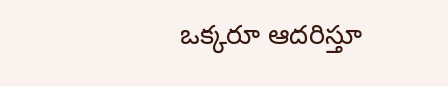ఒక్కరూ ఆదరిస్తూ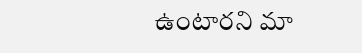ఉంటారని మా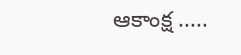ఆకాంక్ష .....